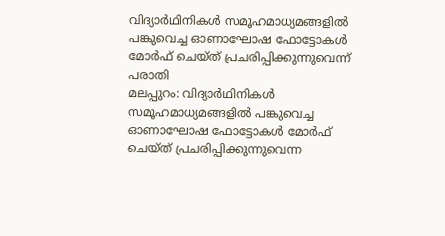വിദ്യാർഥിനികൾ സമൂഹമാധ്യമങ്ങളിൽ പങ്കുവെച്ച ഓണാഘോഷ ഫോട്ടോകൾ മോർഫ് ചെയ്ത് പ്രചരിപ്പിക്കുന്നുവെന്ന് പരാതി
മലപ്പുറം: വിദ്യാർഥിനികൾ സമൂഹമാധ്യമങ്ങളിൽ പങ്കുവെച്ച ഓണാഘോഷ ഫോട്ടോകൾ മോർഫ് ചെയ്ത് പ്രചരിപ്പിക്കുന്നുവെന്ന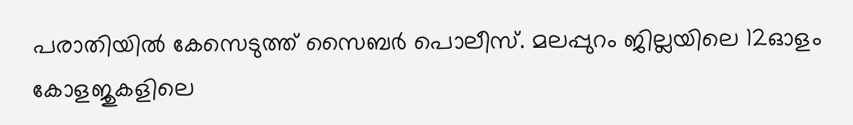പരാതിയിൽ കേസെടുത്ത് സൈബർ പൊലീസ്. മലപ്പുറം ജില്ലയിലെ 12ഓളം കോളജുകളിലെ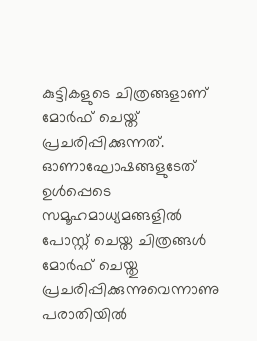കുട്ടികളുടെ ചിത്രങ്ങളാണ് മോർഫ് ചെയ്ത് പ്രചരിപ്പിക്കുന്നത്.
ഓണാഘോഷങ്ങളുടേത് ഉൾപ്പെടെ സമൂഹമാധ്യമങ്ങളിൽ പോസ്റ്റ് ചെയ്ത ചിത്രങ്ങൾ മോർഫ് ചെയ്തു പ്രചരിപ്പിക്കുന്നുവെന്നാണു പരാതിയിൽ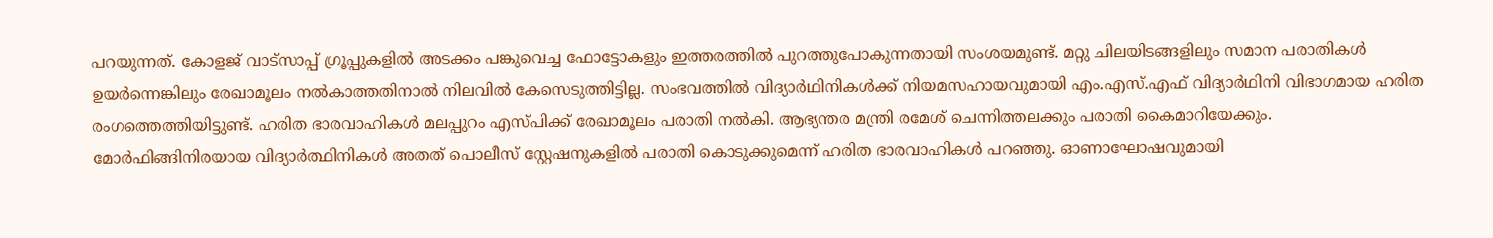പറയുന്നത്. കോളജ് വാട്സാപ്പ് ഗ്രൂപ്പുകളിൽ അടക്കം പങ്കുവെച്ച ഫോട്ടോകളും ഇത്തരത്തിൽ പുറത്തുപോകുന്നതായി സംശയമുണ്ട്. മറ്റു ചിലയിടങ്ങളിലും സമാന പരാതികൾ ഉയർന്നെങ്കിലും രേഖാമൂലം നൽകാത്തതിനാൽ നിലവിൽ കേസെടുത്തിട്ടില്ല. സംഭവത്തിൽ വിദ്യാർഥിനികൾക്ക് നിയമസഹായവുമായി എം.എസ്.എഫ് വിദ്യാർഥിനി വിഭാഗമായ ഹരിത രംഗത്തെത്തിയിട്ടുണ്ട്. ഹരിത ഭാരവാഹികൾ മലപ്പുറം എസ്പിക്ക് രേഖാമൂലം പരാതി നൽകി. ആഭ്യന്തര മന്ത്രി രമേശ് ചെന്നിത്തലക്കും പരാതി കൈമാറിയേക്കും.
മോർഫിങ്ങിനിരയായ വിദ്യാർത്ഥിനികൾ അതത് പൊലീസ് സ്റ്റേഷനുകളിൽ പരാതി കൊടുക്കുമെന്ന് ഹരിത ഭാരവാഹികൾ പറഞ്ഞു. ഓണാഘോഷവുമായി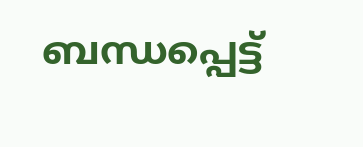ബന്ധപ്പെട്ട്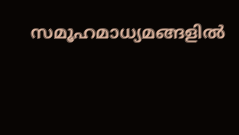സമൂഹമാധ്യമങ്ങളിൽ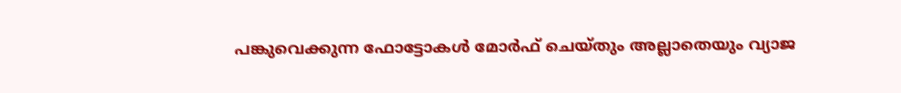പങ്കുവെക്കുന്ന ഫോട്ടോകൾ മോർഫ് ചെയ്തും അല്ലാതെയും വ്യാജ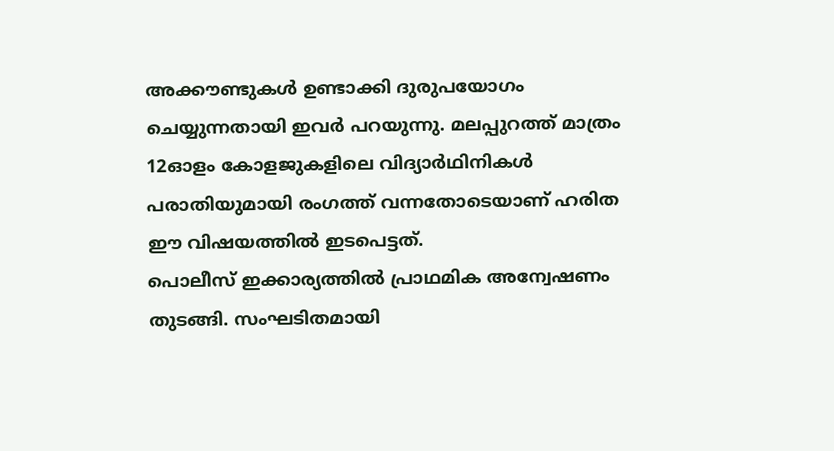അക്കൗണ്ടുകൾ ഉണ്ടാക്കി ദുരുപയോഗം ചെയ്യുന്നതായി ഇവർ പറയുന്നു. മലപ്പുറത്ത് മാത്രം 12ഓളം കോളജുകളിലെ വിദ്യാർഥിനികൾ പരാതിയുമായി രംഗത്ത് വന്നതോടെയാണ് ഹരിത ഈ വിഷയത്തിൽ ഇടപെട്ടത്.
പൊലീസ് ഇക്കാര്യത്തിൽ പ്രാഥമിക അന്വേഷണം തുടങ്ങി. സംഘടിതമായി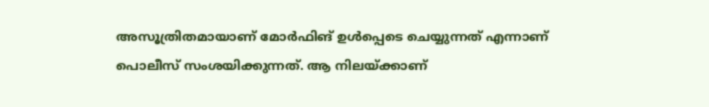അസൂത്രിതമായാണ് മോർഫിങ് ഉൾപ്പെടെ ചെയ്യുന്നത് എന്നാണ് പൊലീസ് സംശയിക്കുന്നത്. ആ നിലയ്ക്കാണ്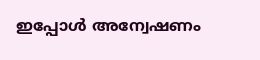ഇപ്പോൾ അന്വേഷണം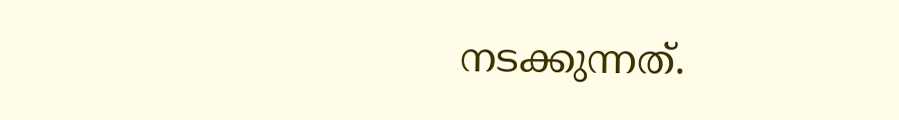നടക്കുന്നത്.